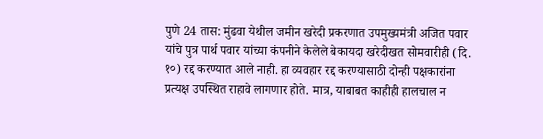पुणे 24 तास: मुंढवा येथील जमीन खरेदी प्रकरणात उपमुख्यमंत्री अजित पवार यांचे पुत्र पार्थ पवार यांच्या कंपनीने केलेले बेकायदा खरेदीखत सोमवारीही (दि. १०) रद्द करण्यात आले नाही. हा व्यवहार रद्द करण्यासाठी दोन्ही पक्षकारांना प्रत्यक्ष उपस्थित राहावे लागणार होते. मात्र, याबाबत काहीही हालचाल न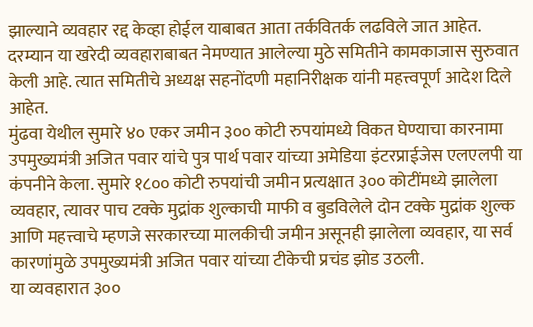झाल्याने व्यवहार रद्द केव्हा होईल याबाबत आता तर्कवितर्क लढविले जात आहेत. दरम्यान या खरेदी व्यवहाराबाबत नेमण्यात आलेल्या मुठे समितीने कामकाजास सुरुवात केली आहे. त्यात समितीचे अध्यक्ष सहनोंदणी महानिरीक्षक यांनी महत्त्वपूर्ण आदेश दिले आहेत.
मुंढवा येथील सुमारे ४० एकर जमीन ३०० कोटी रुपयांमध्ये विकत घेण्याचा कारनामा उपमुख्यमंत्री अजित पवार यांचे पुत्र पार्थ पवार यांच्या अमेडिया इंटरप्राईजेस एलएलपी या कंपनीने केला. सुमारे १८०० कोटी रुपयांची जमीन प्रत्यक्षात ३०० कोटींमध्ये झालेला व्यवहार, त्यावर पाच टक्के मुद्रांक शुल्काची माफी व बुडविलेले दोन टक्के मुद्रांक शुल्क आणि महत्त्वाचे म्हणजे सरकारच्या मालकीची जमीन असूनही झालेला व्यवहार, या सर्व कारणांमुळे उपमुख्यमंत्री अजित पवार यांच्या टीकेची प्रचंड झोड उठली.
या व्यवहारात ३००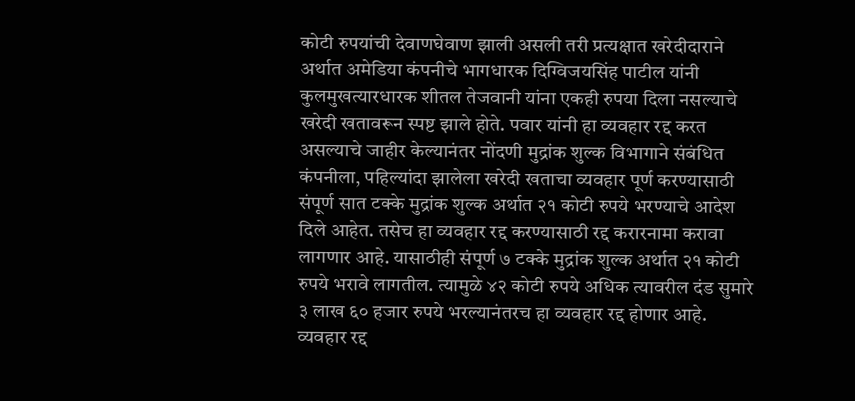कोटी रुपयांची देवाणघेवाण झाली असली तरी प्रत्यक्षात खरेदीदाराने अर्थात अमेडिया कंपनीचे भागधारक दिग्विजयसिंह पाटील यांनी कुलमुखत्यारधारक शीतल तेजवानी यांना एकही रुपया दिला नसल्याचे खरेदी खतावरून स्पष्ट झाले होते. पवार यांनी हा व्यवहार रद्द करत असल्याचे जाहीर केल्यानंतर नोंदणी मुद्रांक शुल्क विभागाने संबंधित कंपनीला, पहिल्यांदा झालेला खरेदी खताचा व्यवहार पूर्ण करण्यासाठी संपूर्ण सात टक्के मुद्रांक शुल्क अर्थात २१ कोटी रुपये भरण्याचे आदेश दिले आहेत. तसेच हा व्यवहार रद्द करण्यासाठी रद्द करारनामा करावा लागणार आहे. यासाठीही संपूर्ण ७ टक्के मुद्रांक शुल्क अर्थात २१ कोटी रुपये भरावे लागतील. त्यामुळे ४२ कोटी रुपये अधिक त्यावरील दंड सुमारे ३ लाख ६० हजार रुपये भरल्यानंतरच हा व्यवहार रद्द होणार आहे.
व्यवहार रद्द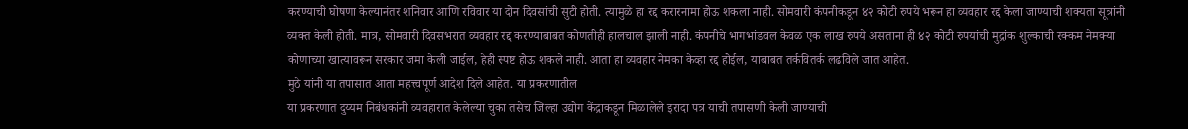करण्याची घोषणा केल्यानंतर शनिवार आणि रविवार या दोन दिवसांची सुटी होती. त्यामुळे हा रद्द करारनामा होऊ शकला नाही. सोमवारी कंपनीकडून ४२ कोटी रुपये भरून हा व्यवहार रद्द केला जाण्याची शक्यता सूत्रांनी व्यक्त केली होती. मात्र, सोमवारी दिवसभरात व्यवहार रद्द करण्याबाबत कोणतीही हालचाल झाली नाही. कंपनीचे भागभांडवल केवळ एक लाख रुपये असताना ही ४२ कोटी रुपयांची मुद्रांक शुल्काची रक्कम नेमक्या कोणाच्या खात्यावरून सरकार जमा केली जाईल, हेही स्पष्ट होऊ शकले नाही. आता हा व्यवहार नेमका केव्हा रद्द होईल, याबाबत तर्कवितर्क लढविले जात आहेत.
मुठे यांनी या तपासात आता महत्त्वपूर्ण आदेश दिले आहेत. या प्रकरणातील
या प्रकरणात दुय्यम निबंधकांनी व्यवहारात केलेल्या चुका तसेच जिल्हा उद्योग केंद्राकडून मिळालेले इरादा पत्र याची तपासणी केली जाण्याची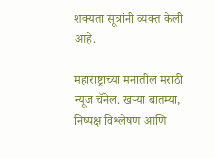शक्यता सूत्रांनी व्यक्त केली आहे.

महाराष्ट्राच्या मनातील मराठी न्यूज चॅनेल. खऱ्या बातम्या, निष्पक्ष विश्लेषण आणि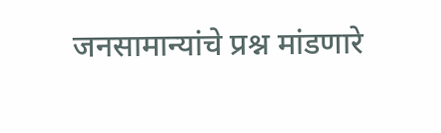जनसामान्यांचे प्रश्न मांडणारे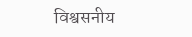विश्वसनीय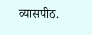व्यासपीठ.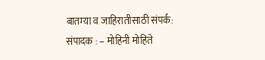बातम्या व जाहिरातीसाठी संपर्क:
संपादक : – मोहिनी मोहिते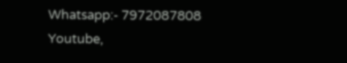Whatsapp:- 7972087808
Youtube,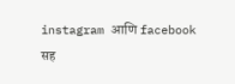instagram आणि facebook सह